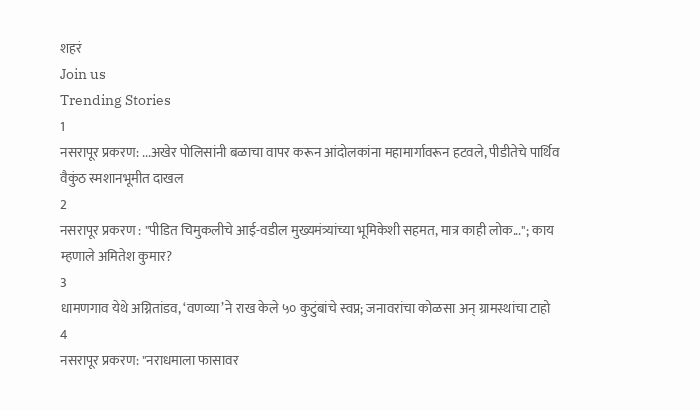शहरं
Join us
Trending Stories
1
नसरापूर प्रकरण: ...अखेर पोलिसांनी बळाचा वापर करून आंदोलकांना महामार्गावरून हटवले, पीडीतेचे पार्थिव वैकुंठ स्मशानभूमीत दाखल
2
नसरापूर प्रकरण : "पीडित चिमुकलीचे आई-वडील मुख्यमंत्र्यांच्या भूमिकेशी सहमत, मात्र काही लोक..."; काय म्हणाले अमितेश कुमार?
3
धामणगाव येथे अग्नितांडव, ‘वणव्या’ने राख केले ५० कुटुंबांचे स्वप्न; जनावरांचा कोळसा अन् ग्रामस्थांचा टाहो
4
नसरापूर प्रकरण: "नराधमाला फासावर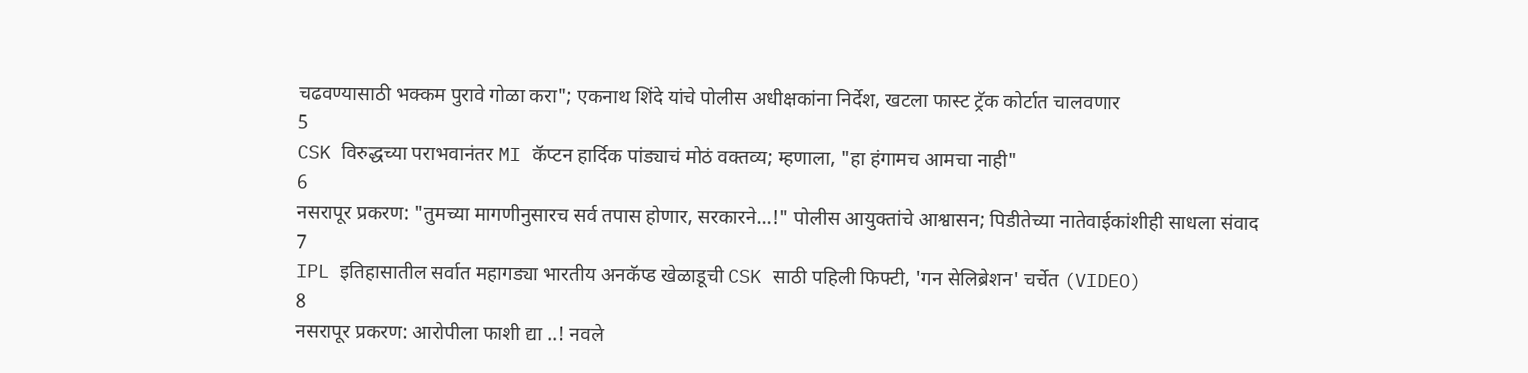चढवण्यासाठी भक्कम पुरावे गोळा करा"; एकनाथ शिंदे यांचे पोलीस अधीक्षकांना निर्देश, खटला फास्ट ट्रॅक कोर्टात चालवणार
5
CSK विरुद्धच्या पराभवानंतर MI कॅप्टन हार्दिक पांड्याचं मोठं वक्तव्य; म्हणाला, "हा हंगामच आमचा नाही"
6
नसरापूर प्रकरण: "तुमच्या मागणीनुसारच सर्व तपास होणार, सरकारने...!" पोलीस आयुक्तांचे आश्वासन; पिडीतेच्या नातेवाईकांशीही साधला संवाद
7
IPL इतिहासातील सर्वात महागड्या भारतीय अनकॅप्ड खेळाडूची CSK साठी पहिली फिफ्टी, 'गन सेलिब्रेशन' चर्चेत (VIDEO)
8
नसरापूर प्रकरण: आरोपीला फाशी द्या ..! नवले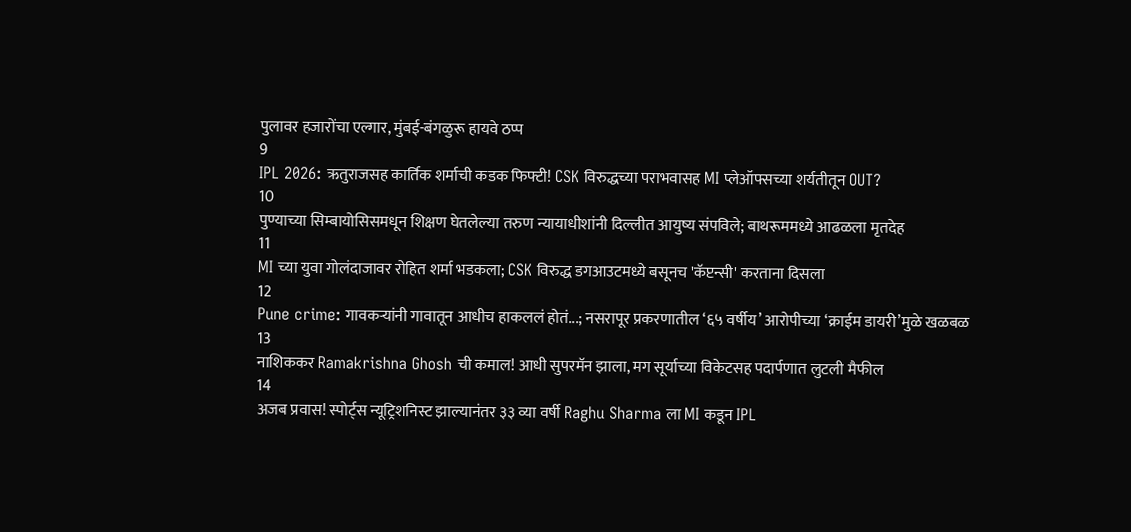पुलावर हजारोंचा एल्गार, मुंबई-बंगळुरू हायवे ठप्प
9
IPL 2026: ऋतुराजसह कार्तिक शर्माची कडक फिफ्टी! CSK विरुद्धच्या पराभवासह MI प्लेऑफ्सच्या शर्यतीतून OUT?
10
पुण्याच्या सिम्बायोसिसमधून शिक्षण घेतलेल्या तरुण न्यायाधीशांनी दिल्लीत आयुष्य संपविले; बाथरूममध्ये आढळला मृतदेह
11
MI च्या युवा गोलंदाजावर रोहित शर्मा भडकला; CSK विरुद्ध डगआउटमध्ये बसूनच 'कॅप्टन्सी' करताना दिसला
12
Pune crime: गावकऱ्यांनी गावातून आधीच हाकललं होतं...; नसरापूर प्रकरणातील ‘६५ वर्षीय’ आरोपीच्या ‘क्राईम डायरी’मुळे खळबळ
13
नाशिककर Ramakrishna Ghosh ची कमाल! आधी सुपरमॅन झाला, मग सूर्याच्या विकेटसह पदार्पणात लुटली मैफील
14
अजब प्रवास! स्पोर्ट्स न्यूट्रिशनिस्ट झाल्यानंतर ३३ व्या वर्षी Raghu Sharma ला MI कडून IPL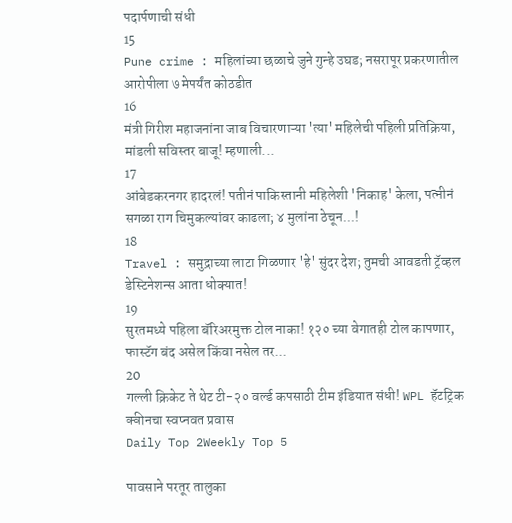पदार्पणाची संधी
15
Pune crime : महिलांच्या छळाचे जुने गुन्हे उघड; नसरापूर प्रकरणातील आरोपीला ७ मेपर्यंत कोठडीत
16
मंत्री गिरीश महाजनांना जाब विचारणाऱ्या 'त्या' महिलेची पहिली प्रतिक्रिया, मांडली सविस्तर बाजू! म्हणाली...
17
आंबेडकरनगर हादरलं! पतीनं पाकिस्तानी महिलेशी 'निकाह' केला, पत्नीनं सगळा राग चिमुकल्यांवर काढला; ४ मुलांना ठेचून...!
18
Travel : समुद्राच्या लाटा गिळणार 'हे' सुंदर देश; तुमची आवडती ट्रॅव्हल डेस्टिनेशन्स आता धोक्यात!
19
सुरतमध्ये पहिला बॅरिअरमुक्त टोल नाका! १२० च्या वेगातही टोल कापणार, फास्टॅग बंद असेल किंवा नसेल तर...
20
गल्ली क्रिकेट ते थेट टी-२० वर्ल्ड कपसाठी टीम इंडियात संधी! WPL हॅटट्रिक क्वीनचा स्वप्नवत प्रवास
Daily Top 2Weekly Top 5

पावसाने परतूर तालुका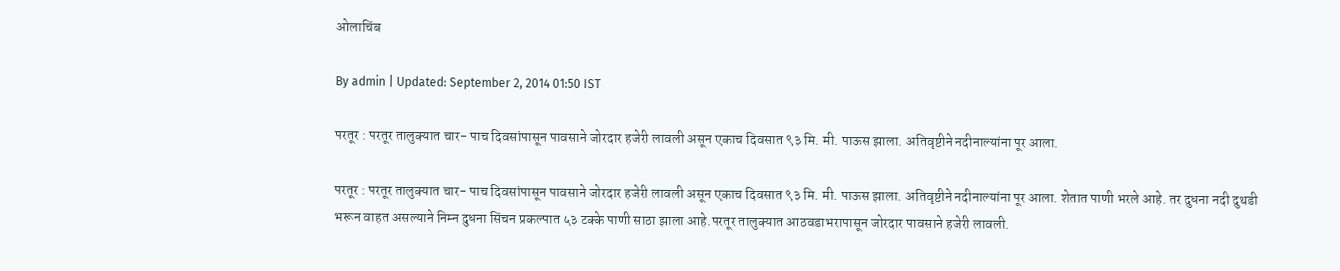ओलाचिंब

By admin | Updated: September 2, 2014 01:50 IST

परतूर : परतूर तालुक्यात चार- पाच दिवसांपासून पावसाने जोरदार हजेरी लावली असून एकाच दिवसात ९३ मि. मी. पाऊस झाला. अतिवृष्टीने नदीनाल्यांना पूर आला.

परतूर : परतूर तालुक्यात चार- पाच दिवसांपासून पावसाने जोरदार हजेरी लावली असून एकाच दिवसात ९३ मि. मी. पाऊस झाला. अतिवृष्टीने नदीनाल्यांना पूर आला. शेतात पाणी भरले आहे. तर दुधना नदी दुथडी भरून वाहत असल्याने निम्न दुधना सिंचन प्रकल्पात ५३ टक्के पाणी साठा झाला आहे.परतूर तालुक्यात आठवडाभरापासून जोरदार पावसाने हजेरी लावली.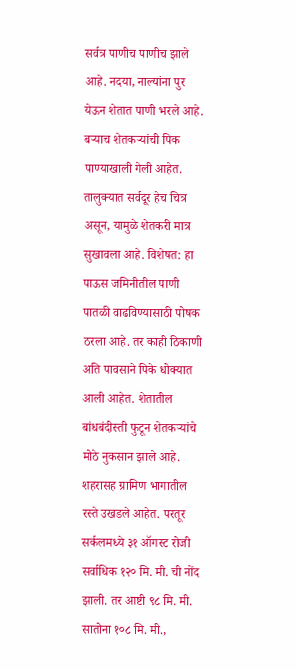सर्वत्र पाणीच पाणीच झाले आहे. नदया, नाल्यांना पुर येऊन शेतात पाणी भरले आहे. बऱ्याच शेतकऱ्यांची पिक पाण्याखाली गेली आहेत. तालुक्यात सर्वदूर हेच चित्र असून, यामुळे शेतकरी मात्र सुखावला आहे. विशेषत: हा पाऊस जमिनीतील पाणी पातळी वाढविण्यासाठी पोषक ठरला आहे. तर काही ठिकाणी अति पावसाने पिके धोक्यात आली आहेत. शेतातील बांधबंदीस्ती फुटून शेतकऱ्यांचे मोठे नुकसान झाले आहे. शहरासह ग्रामिण भागातील रस्ते उखडले आहेत. परतूर सर्कलमध्ये ३१ ऑगस्ट रोजी सर्वाधिक १२० मि. मी. ची नोंद झाली. तर आष्टी ९८ मि. मी. सातोना १०८ मि. मी.,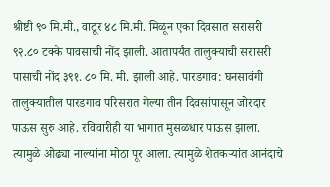श्रीष्टी ९० मि.मी., वाटूर ४८ मि.मी. मिळून एका दिवसात सरासरी ९२.८० टक्के पावसाची नोंद झाली. आतापर्यंत तालुक्याची सरासरी पासाची नोंद ३९१. ८० मि. मी. झाली आहे. पारडगाव: घनसावंगी तालुक्यातील पारडगाव परिसरात गेल्या तीन दिवसांपासून जोरदार पाऊस सुरु आहे. रविवारीही या भागात मुसळधार पाऊस झाला. त्यामुळे ओढ्या नाल्यांना मोठा पूर आला. त्यामुळे शेतकऱ्यांत आनंदाचे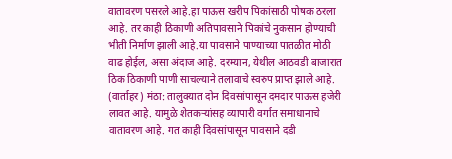वातावरण पसरले आहे.हा पाऊस खरीप पिकांसाठी पोषक ठरला आहे. तर काही ठिकाणी अतिपावसाने पिकांचे नुकसान होण्याची भीती निर्माण झाली आहे.या पावसाने पाण्याच्या पातळीत मोठी वाढ होईल, असा अंदाज आहे. दरम्यान, येथील आठवडी बाजारात ठिक ठिकाणी पाणी साचल्याने तलावाचे स्वरुप प्राप्त झाले आहे. (वार्ताहर) मंठा: तालुक्यात दोन दिवसांपासून दमदार पाऊस हजेरी लावत आहे. यामुळे शेतकऱ्यांसह व्यापारी वर्गात समाधानाचे वातावरण आहे. गत काही दिवसांपासून पावसाने दडी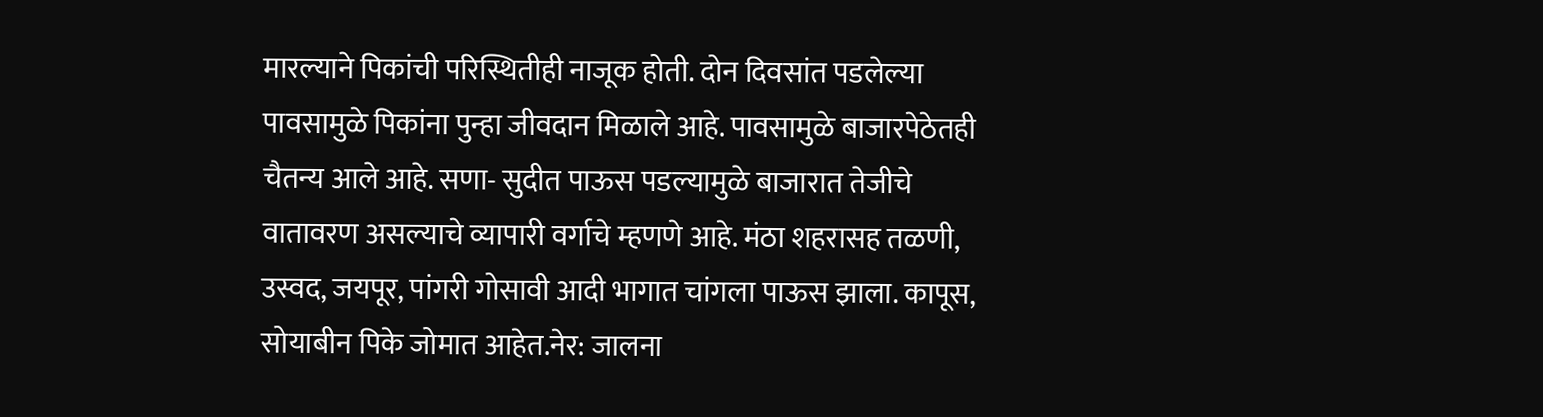मारल्याने पिकांची परिस्थितीही नाजूक होती. दोन दिवसांत पडलेल्या पावसामुळे पिकांना पुन्हा जीवदान मिळाले आहे. पावसामुळे बाजारपेठेतही चैतन्य आले आहे. सणा- सुदीत पाऊस पडल्यामुळे बाजारात तेजीचे वातावरण असल्याचे व्यापारी वर्गाचे म्हणणे आहे. मंठा शहरासह तळणी, उस्वद, जयपूर, पांगरी गोसावी आदी भागात चांगला पाऊस झाला. कापूस, सोयाबीन पिके जोमात आहेत.नेर: जालना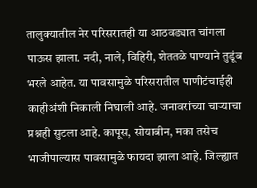तालुक्यातील नेर परिसरातही या आठवड्यात चांगला पाऊस झाला. नदी, नाले, विहिरी, शेततळे पाण्याने तुडूंब भरले आहेत. या पावसामुळे परिसरातील पाणीटंचाईही काहीअंशी निकाली निघाली आहे. जनावरांच्या चाऱ्याचा प्रश्नही सुटला आहे. कापूस, सोयाबीन, मका तसेच भाजीपाल्यास पावसामुळे फायदा झाला आहे. जिल्ह्यात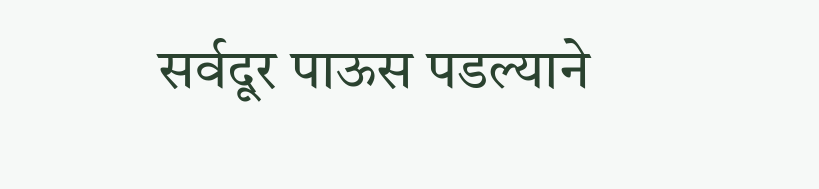सर्वदूर पाऊस पडल्याने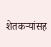शेतकऱ्यांसह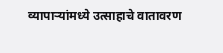व्यापाऱ्यांमध्ये उत्साहाचे वातावरण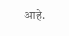आहे.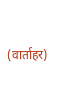(वार्ताहर)